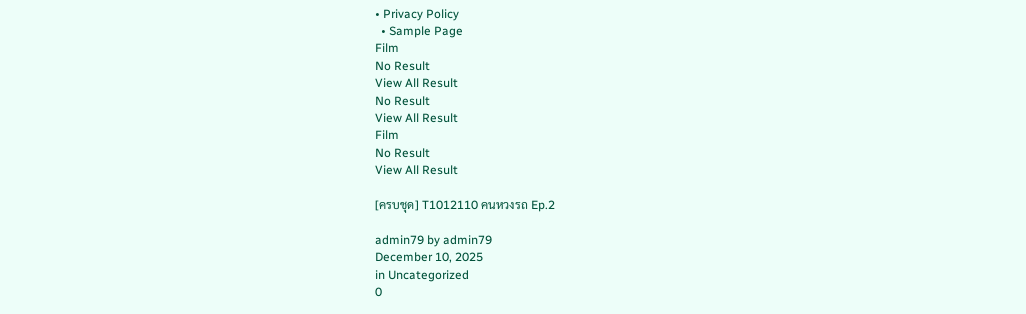• Privacy Policy
  • Sample Page
Film
No Result
View All Result
No Result
View All Result
Film
No Result
View All Result

[ครบชุด] T1012110 คนหวงรถ Ep.2

admin79 by admin79
December 10, 2025
in Uncategorized
0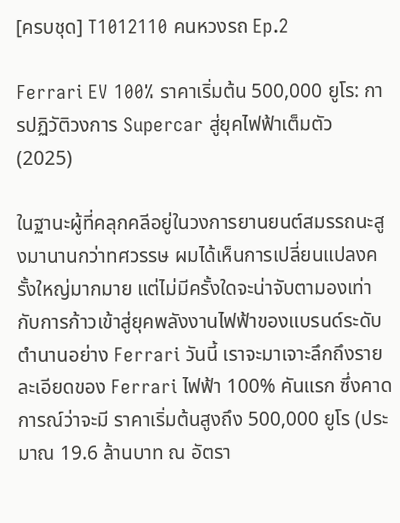[ครบชุด] T1012110 คนหวงรถ Ep.2

Ferrari EV 100% ราคาเริ่มต้น 500,000 ยูโร: การปฏิวัติวงการ Supercar สู่ยุคไฟฟ้าเต็มตัว (2025)

ในฐานะผู้ที่คลุกคลีอยู่ในวงการยานยนต์สมรรถนะสูงมานานกว่าทศวรรษ ผมได้เห็นการเปลี่ยนแปลงครั้งใหญ่มากมาย แต่ไม่มีครั้งใดจะน่าจับตามองเท่ากับการก้าวเข้าสู่ยุคพลังงานไฟฟ้าของแบรนด์ระดับตำนานอย่าง Ferrari วันนี้ เราจะมาเจาะลึกถึงรายละเอียดของ Ferrari ไฟฟ้า 100% คันแรก ซึ่งคาดการณ์ว่าจะมี ราคาเริ่มต้นสูงถึง 500,000 ยูโร (ประมาณ 19.6 ล้านบาท ณ อัตรา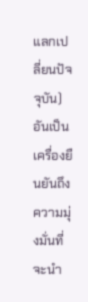แลกเปลี่ยนปัจจุบัน) อันเป็นเครื่องยืนยันถึงความมุ่งมั่นที่จะนำ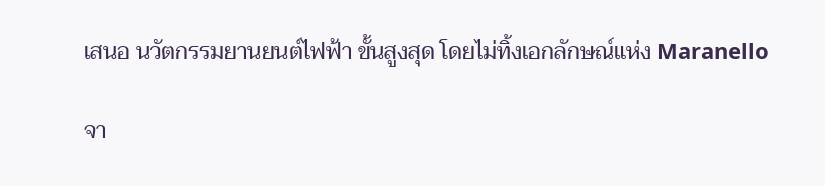เสนอ นวัตกรรมยานยนต์ไฟฟ้า ขั้นสูงสุด โดยไม่ทิ้งเอกลักษณ์แห่ง Maranello

จา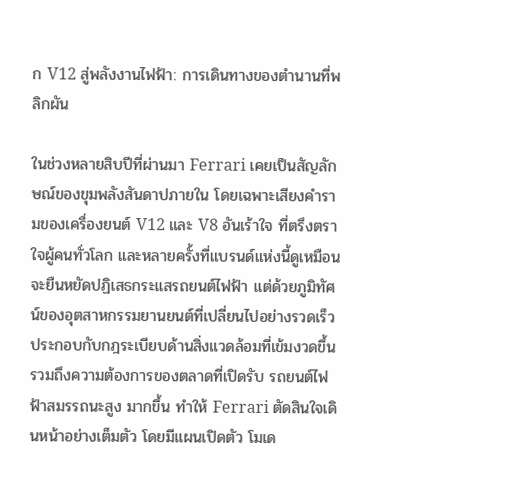ก V12 สู่พลังงานไฟฟ้า: การเดินทางของตำนานที่พลิกผัน

ในช่วงหลายสิบปีที่ผ่านมา Ferrari เคยเป็นสัญลักษณ์ของขุมพลังสันดาปภายใน โดยเฉพาะเสียงคำรามของเครื่องยนต์ V12 และ V8 อันเร้าใจ ที่ตรึงตราใจผู้คนทั่วโลก และหลายครั้งที่แบรนด์แห่งนี้ดูเหมือนจะยืนหยัดปฏิเสธกระแสรถยนต์ไฟฟ้า แต่ด้วยภูมิทัศน์ของอุตสาหกรรมยานยนต์ที่เปลี่ยนไปอย่างรวดเร็ว ประกอบกับกฎระเบียบด้านสิ่งแวดล้อมที่เข้มงวดขึ้น รวมถึงความต้องการของตลาดที่เปิดรับ รถยนต์ไฟฟ้าสมรรถนะสูง มากขึ้น ทำให้ Ferrari ตัดสินใจเดินหน้าอย่างเต็มตัว โดยมีแผนเปิดตัว โมเด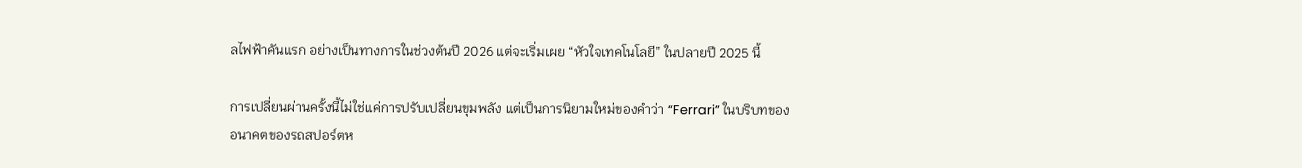ลไฟฟ้าคันแรก อย่างเป็นทางการในช่วงต้นปี 2026 แต่จะเริ่มเผย “หัวใจเทคโนโลยี” ในปลายปี 2025 นี้

การเปลี่ยนผ่านครั้งนี้ไม่ใช่แค่การปรับเปลี่ยนขุมพลัง แต่เป็นการนิยามใหม่ของคำว่า “Ferrari” ในบริบทของ อนาคตของรถสปอร์ตห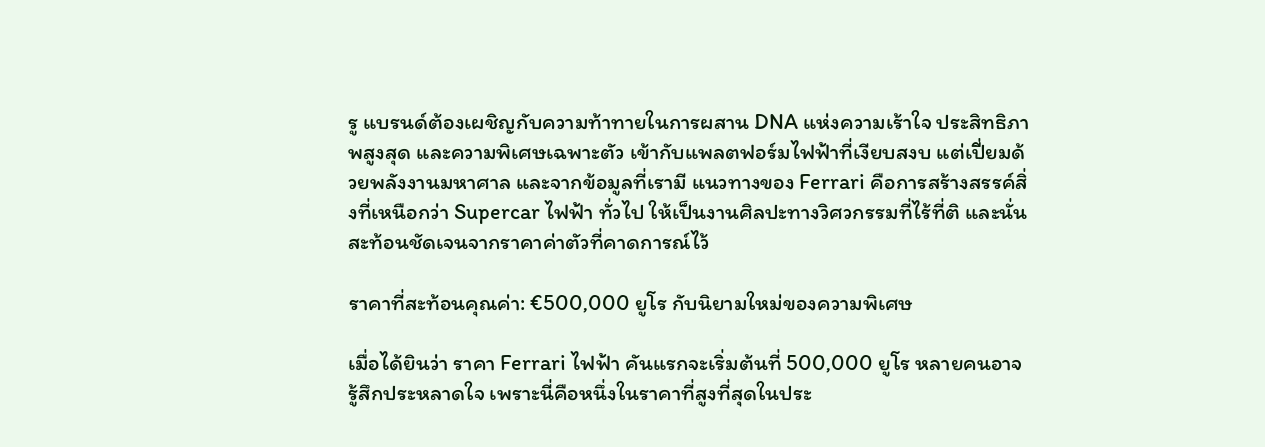รู แบรนด์ต้องเผชิญกับความท้าทายในการผสาน DNA แห่งความเร้าใจ ประสิทธิภาพสูงสุด และความพิเศษเฉพาะตัว เข้ากับแพลตฟอร์มไฟฟ้าที่เงียบสงบ แต่เปี่ยมด้วยพลังงานมหาศาล และจากข้อมูลที่เรามี แนวทางของ Ferrari คือการสร้างสรรค์สิ่งที่เหนือกว่า Supercar ไฟฟ้า ทั่วไป ให้เป็นงานศิลปะทางวิศวกรรมที่ไร้ที่ติ และนั่นสะท้อนชัดเจนจากราคาค่าตัวที่คาดการณ์ไว้

ราคาที่สะท้อนคุณค่า: €500,000 ยูโร กับนิยามใหม่ของความพิเศษ

เมื่อได้ยินว่า ราคา Ferrari ไฟฟ้า คันแรกจะเริ่มต้นที่ 500,000 ยูโร หลายคนอาจรู้สึกประหลาดใจ เพราะนี่คือหนึ่งในราคาที่สูงที่สุดในประ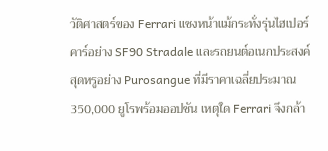วัติศาสตร์ของ Ferrari แซงหน้าแม้กระทั่งรุ่นไฮเปอร์คาร์อย่าง SF90 Stradale และรถยนต์อเนกประสงค์สุดหรูอย่าง Purosangue ที่มีราคาเฉลี่ยประมาณ 350,000 ยูโรพร้อมออปชัน เหตุใด Ferrari จึงกล้า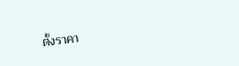ตั้งราคา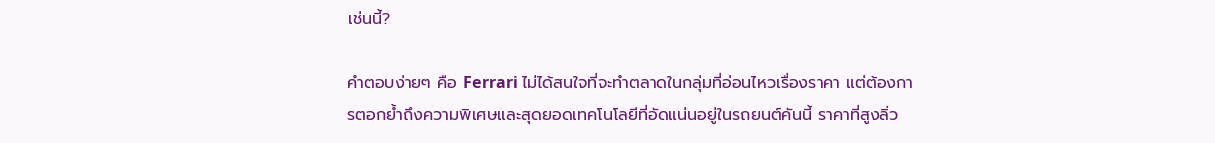เช่นนี้?

คำตอบง่ายๆ คือ Ferrari ไม่ได้สนใจที่จะทำตลาดในกลุ่มที่อ่อนไหวเรื่องราคา แต่ต้องการตอกย้ำถึงความพิเศษและสุดยอดเทคโนโลยีที่อัดแน่นอยู่ในรถยนต์คันนี้ ราคาที่สูงลิ่ว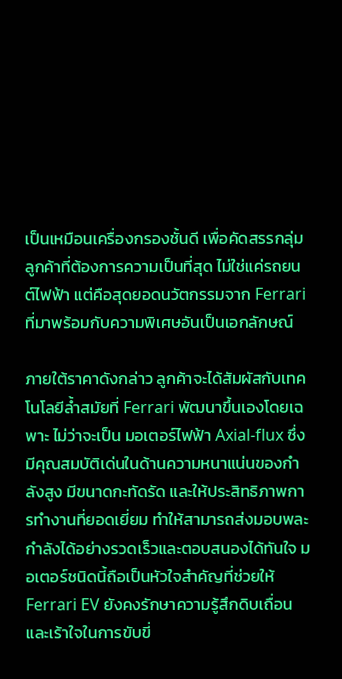เป็นเหมือนเครื่องกรองชั้นดี เพื่อคัดสรรกลุ่มลูกค้าที่ต้องการความเป็นที่สุด ไม่ใช่แค่รถยนต์ไฟฟ้า แต่คือสุดยอดนวัตกรรมจาก Ferrari ที่มาพร้อมกับความพิเศษอันเป็นเอกลักษณ์

ภายใต้ราคาดังกล่าว ลูกค้าจะได้สัมผัสกับเทคโนโลยีล้ำสมัยที่ Ferrari พัฒนาขึ้นเองโดยเฉพาะ ไม่ว่าจะเป็น มอเตอร์ไฟฟ้า Axial-flux ซึ่งมีคุณสมบัติเด่นในด้านความหนาแน่นของกำลังสูง มีขนาดกะทัดรัด และให้ประสิทธิภาพการทำงานที่ยอดเยี่ยม ทำให้สามารถส่งมอบพละกำลังได้อย่างรวดเร็วและตอบสนองได้ทันใจ มอเตอร์ชนิดนี้ถือเป็นหัวใจสำคัญที่ช่วยให้ Ferrari EV ยังคงรักษาความรู้สึกดิบเถื่อนและเร้าใจในการขับขี่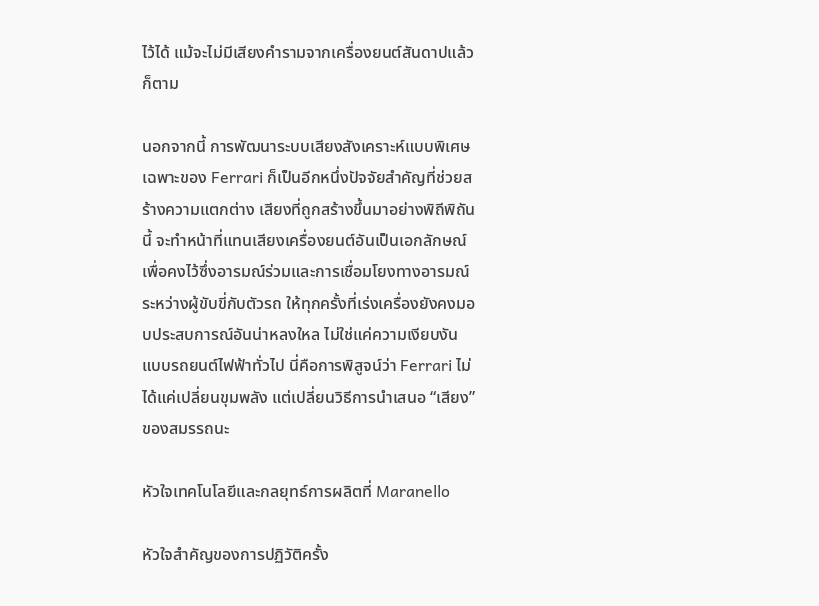ไว้ได้ แม้จะไม่มีเสียงคำรามจากเครื่องยนต์สันดาปแล้วก็ตาม

นอกจากนี้ การพัฒนาระบบเสียงสังเคราะห์แบบพิเศษเฉพาะของ Ferrari ก็เป็นอีกหนึ่งปัจจัยสำคัญที่ช่วยสร้างความแตกต่าง เสียงที่ถูกสร้างขึ้นมาอย่างพิถีพิถันนี้ จะทำหน้าที่แทนเสียงเครื่องยนต์อันเป็นเอกลักษณ์ เพื่อคงไว้ซึ่งอารมณ์ร่วมและการเชื่อมโยงทางอารมณ์ระหว่างผู้ขับขี่กับตัวรถ ให้ทุกครั้งที่เร่งเครื่องยังคงมอบประสบการณ์อันน่าหลงใหล ไม่ใช่แค่ความเงียบงันแบบรถยนต์ไฟฟ้าทั่วไป นี่คือการพิสูจน์ว่า Ferrari ไม่ได้แค่เปลี่ยนขุมพลัง แต่เปลี่ยนวิธีการนำเสนอ “เสียง” ของสมรรถนะ

หัวใจเทคโนโลยีและกลยุทธ์การผลิตที่ Maranello

หัวใจสำคัญของการปฏิวัติครั้ง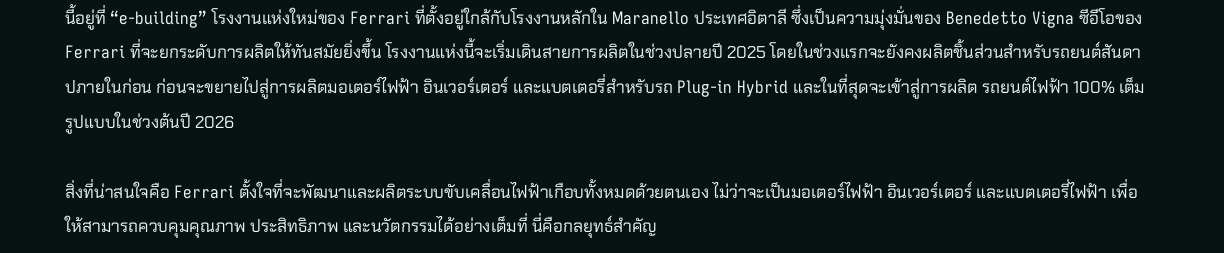นี้อยู่ที่ “e-building” โรงงานแห่งใหม่ของ Ferrari ที่ตั้งอยู่ใกล้กับโรงงานหลักใน Maranello ประเทศอิตาลี ซึ่งเป็นความมุ่งมั่นของ Benedetto Vigna ซีอีโอของ Ferrari ที่จะยกระดับการผลิตให้ทันสมัยยิ่งขึ้น โรงงานแห่งนี้จะเริ่มเดินสายการผลิตในช่วงปลายปี 2025 โดยในช่วงแรกจะยังคงผลิตชิ้นส่วนสำหรับรถยนต์สันดาปภายในก่อน ก่อนจะขยายไปสู่การผลิตมอเตอร์ไฟฟ้า อินเวอร์เตอร์ และแบตเตอรี่สำหรับรถ Plug-in Hybrid และในที่สุดจะเข้าสู่การผลิต รถยนต์ไฟฟ้า 100% เต็มรูปแบบในช่วงต้นปี 2026

สิ่งที่น่าสนใจคือ Ferrari ตั้งใจที่จะพัฒนาและผลิตระบบขับเคลื่อนไฟฟ้าเกือบทั้งหมดด้วยตนเอง ไม่ว่าจะเป็นมอเตอร์ไฟฟ้า อินเวอร์เตอร์ และแบตเตอรี่ไฟฟ้า เพื่อให้สามารถควบคุมคุณภาพ ประสิทธิภาพ และนวัตกรรมได้อย่างเต็มที่ นี่คือกลยุทธ์สำคัญ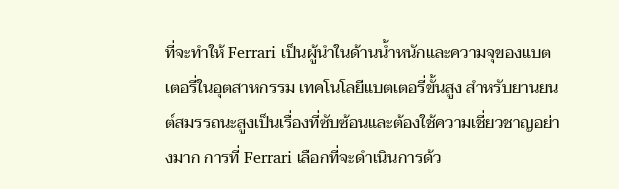ที่จะทำให้ Ferrari เป็นผู้นำในด้านน้ำหนักและความจุของแบตเตอรี่ในอุตสาหกรรม เทคโนโลยีแบตเตอรี่ขั้นสูง สำหรับยานยนต์สมรรถนะสูงเป็นเรื่องที่ซับซ้อนและต้องใช้ความเชี่ยวชาญอย่างมาก การที่ Ferrari เลือกที่จะดำเนินการด้ว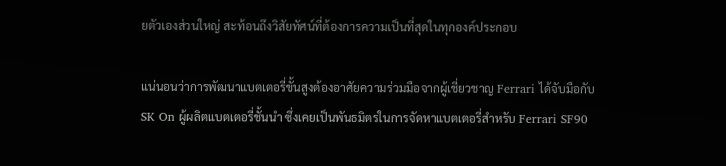ยตัวเองส่วนใหญ่ สะท้อนถึงวิสัยทัศน์ที่ต้องการความเป็นที่สุดในทุกองค์ประกอบ

แน่นอนว่าการพัฒนาแบตเตอรี่ขั้นสูงต้องอาศัยความร่วมมือจากผู้เชี่ยวชาญ Ferrari ได้จับมือกับ SK On ผู้ผลิตแบตเตอรี่ชั้นนำ ซึ่งเคยเป็นพันธมิตรในการจัดหาแบตเตอรี่สำหรับ Ferrari SF90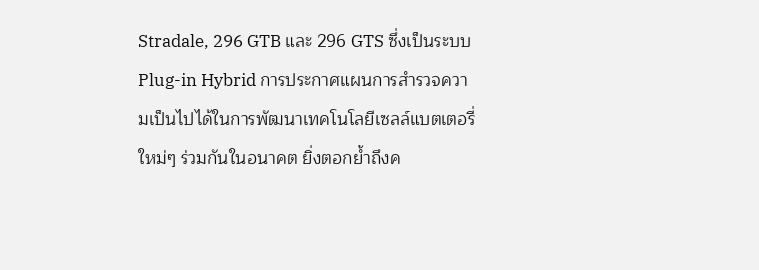Stradale, 296 GTB และ 296 GTS ซึ่งเป็นระบบ Plug-in Hybrid การประกาศแผนการสำรวจความเป็นไปได้ในการพัฒนาเทคโนโลยีเซลล์แบตเตอรี่ใหม่ๆ ร่วมกันในอนาคต ยิ่งตอกย้ำถึงค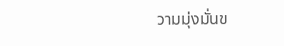วามมุ่งมั่นข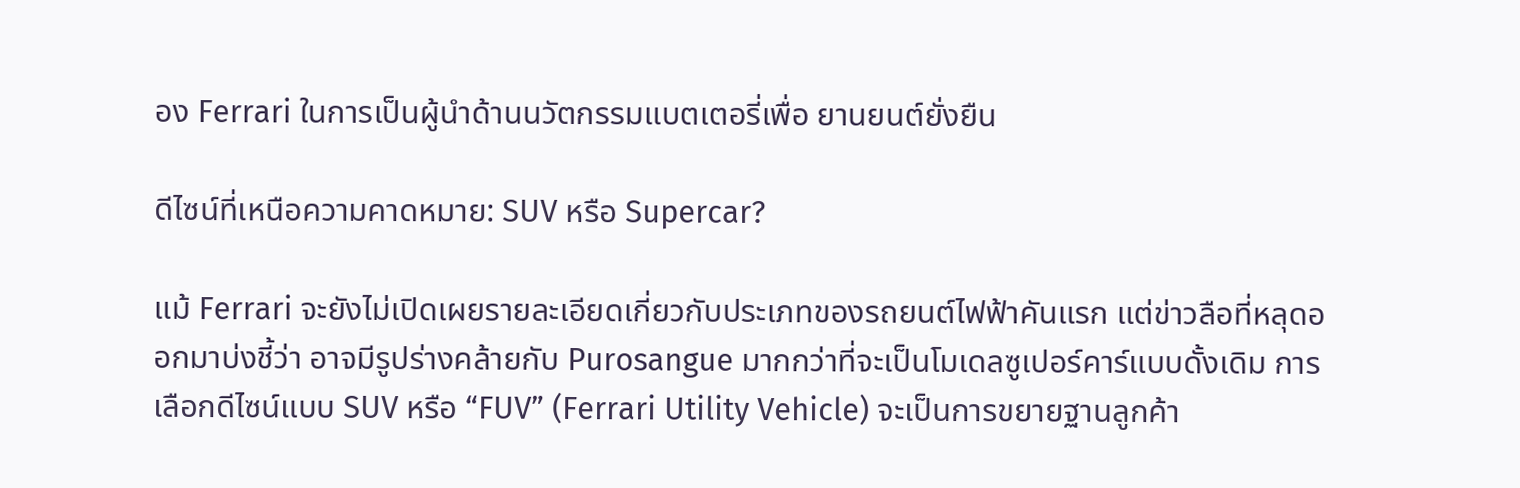อง Ferrari ในการเป็นผู้นำด้านนวัตกรรมแบตเตอรี่เพื่อ ยานยนต์ยั่งยืน

ดีไซน์ที่เหนือความคาดหมาย: SUV หรือ Supercar?

แม้ Ferrari จะยังไม่เปิดเผยรายละเอียดเกี่ยวกับประเภทของรถยนต์ไฟฟ้าคันแรก แต่ข่าวลือที่หลุดออกมาบ่งชี้ว่า อาจมีรูปร่างคล้ายกับ Purosangue มากกว่าที่จะเป็นโมเดลซูเปอร์คาร์แบบดั้งเดิม การเลือกดีไซน์แบบ SUV หรือ “FUV” (Ferrari Utility Vehicle) จะเป็นการขยายฐานลูกค้า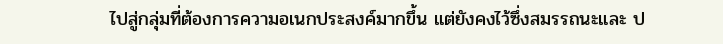ไปสู่กลุ่มที่ต้องการความอเนกประสงค์มากขึ้น แต่ยังคงไว้ซึ่งสมรรถนะและ ป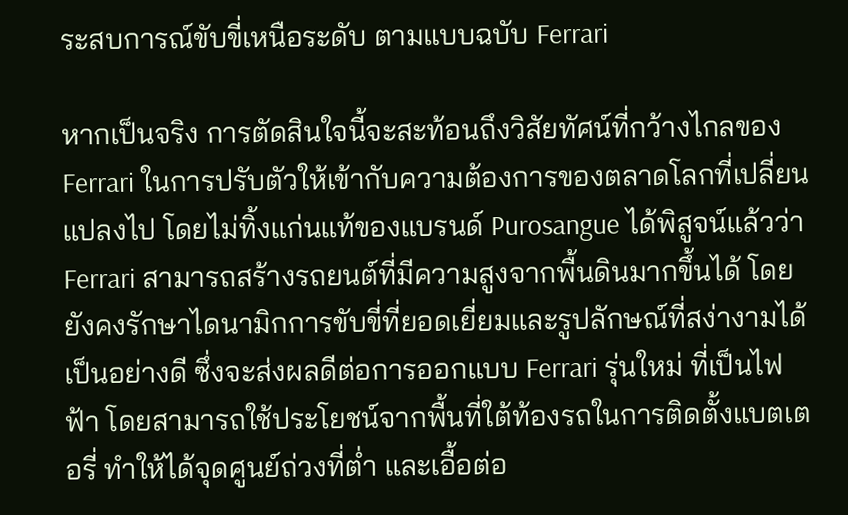ระสบการณ์ขับขี่เหนือระดับ ตามแบบฉบับ Ferrari

หากเป็นจริง การตัดสินใจนี้จะสะท้อนถึงวิสัยทัศน์ที่กว้างไกลของ Ferrari ในการปรับตัวให้เข้ากับความต้องการของตลาดโลกที่เปลี่ยนแปลงไป โดยไม่ทิ้งแก่นแท้ของแบรนด์ Purosangue ได้พิสูจน์แล้วว่า Ferrari สามารถสร้างรถยนต์ที่มีความสูงจากพื้นดินมากขึ้นได้ โดยยังคงรักษาไดนามิกการขับขี่ที่ยอดเยี่ยมและรูปลักษณ์ที่สง่างามได้เป็นอย่างดี ซึ่งจะส่งผลดีต่อการออกแบบ Ferrari รุ่นใหม่ ที่เป็นไฟฟ้า โดยสามารถใช้ประโยชน์จากพื้นที่ใต้ท้องรถในการติดตั้งแบตเตอรี่ ทำให้ได้จุดศูนย์ถ่วงที่ต่ำ และเอื้อต่อ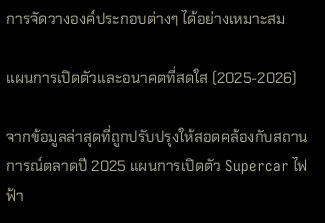การจัดวางองค์ประกอบต่างๆ ได้อย่างเหมาะสม

แผนการเปิดตัวและอนาคตที่สดใส (2025-2026)

จากข้อมูลล่าสุดที่ถูกปรับปรุงให้สอดคล้องกับสถานการณ์ตลาดปี 2025 แผนการเปิดตัว Supercar ไฟฟ้า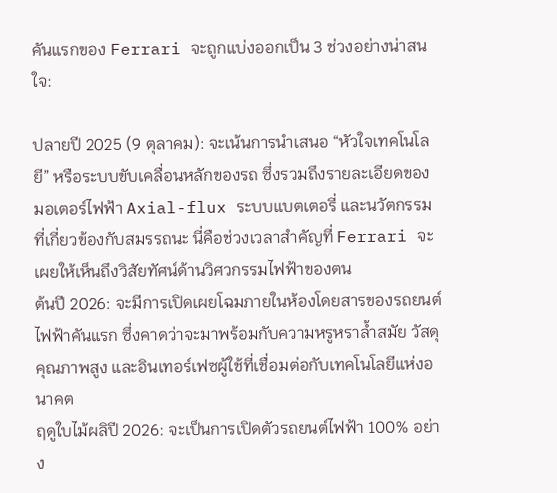คันแรกของ Ferrari จะถูกแบ่งออกเป็น 3 ช่วงอย่างน่าสนใจ:

ปลายปี 2025 (9 ตุลาคม): จะเน้นการนำเสนอ “หัวใจเทคโนโลยี” หรือระบบขับเคลื่อนหลักของรถ ซึ่งรวมถึงรายละเอียดของมอเตอร์ไฟฟ้า Axial-flux ระบบแบตเตอรี่ และนวัตกรรมที่เกี่ยวข้องกับสมรรถนะ นี่คือช่วงเวลาสำคัญที่ Ferrari จะเผยให้เห็นถึงวิสัยทัศน์ด้านวิศวกรรมไฟฟ้าของตน
ต้นปี 2026: จะมีการเปิดเผยโฉมภายในห้องโดยสารของรถยนต์ไฟฟ้าคันแรก ซึ่งคาดว่าจะมาพร้อมกับความหรูหราล้ำสมัย วัสดุคุณภาพสูง และอินเทอร์เฟซผู้ใช้ที่เชื่อมต่อกับเทคโนโลยีแห่งอนาคต
ฤดูใบไม้ผลิปี 2026: จะเป็นการเปิดตัวรถยนต์ไฟฟ้า 100% อย่าง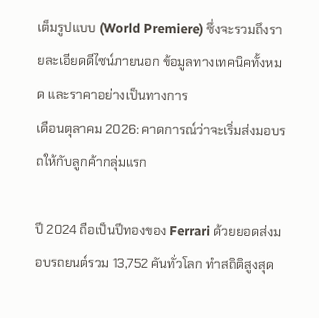เต็มรูปแบบ (World Premiere) ซึ่งจะรวมถึงรายละเอียดดีไซน์ภายนอก ข้อมูลทางเทคนิคทั้งหมด และราคาอย่างเป็นทางการ
เดือนตุลาคม 2026: คาดการณ์ว่าจะเริ่มส่งมอบรถให้กับลูกค้ากลุ่มแรก

ปี 2024 ถือเป็นปีทองของ Ferrari ด้วยยอดส่งมอบรถยนต์รวม 13,752 คันทั่วโลก ทำสถิติสูงสุด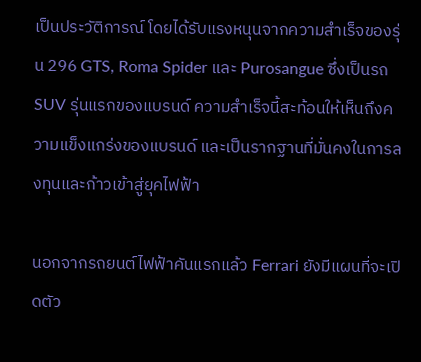เป็นประวัติการณ์ โดยได้รับแรงหนุนจากความสำเร็จของรุ่น 296 GTS, Roma Spider และ Purosangue ซึ่งเป็นรถ SUV รุ่นแรกของแบรนด์ ความสำเร็จนี้สะท้อนให้เห็นถึงความแข็งแกร่งของแบรนด์ และเป็นรากฐานที่มั่นคงในการลงทุนและก้าวเข้าสู่ยุคไฟฟ้า

นอกจากรถยนต์ไฟฟ้าคันแรกแล้ว Ferrari ยังมีแผนที่จะเปิดตัว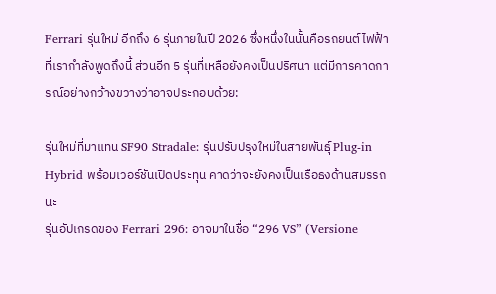Ferrari รุ่นใหม่ อีกถึง 6 รุ่นภายในปี 2026 ซึ่งหนึ่งในนั้นคือรถยนต์ไฟฟ้าที่เรากำลังพูดถึงนี้ ส่วนอีก 5 รุ่นที่เหลือยังคงเป็นปริศนา แต่มีการคาดการณ์อย่างกว้างขวางว่าอาจประกอบด้วย:

รุ่นใหม่ที่มาแทน SF90 Stradale: รุ่นปรับปรุงใหม่ในสายพันธุ์ Plug-in Hybrid พร้อมเวอร์ชันเปิดประทุน คาดว่าจะยังคงเป็นเรือธงด้านสมรรถนะ
รุ่นอัปเกรดของ Ferrari 296: อาจมาในชื่อ “296 VS” (Versione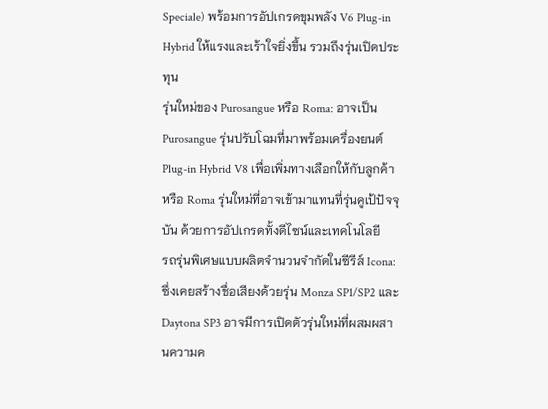Speciale) พร้อมการอัปเกรดขุมพลัง V6 Plug-in Hybrid ให้แรงและเร้าใจยิ่งขึ้น รวมถึงรุ่นเปิดประทุน
รุ่นใหม่ของ Purosangue หรือ Roma: อาจเป็น Purosangue รุ่นปรับโฉมที่มาพร้อมเครื่องยนต์ Plug-in Hybrid V8 เพื่อเพิ่มทางเลือกให้กับลูกค้า หรือ Roma รุ่นใหม่ที่อาจเข้ามาแทนที่รุ่นคูเป้ปัจจุบัน ด้วยการอัปเกรดทั้งดีไซน์และเทคโนโลยี
รถรุ่นพิเศษแบบผลิตจำนวนจำกัดในซีรีส์ Icona: ซึ่งเคยสร้างชื่อเสียงด้วยรุ่น Monza SP1/SP2 และ Daytona SP3 อาจมีการเปิดตัวรุ่นใหม่ที่ผสมผสานความค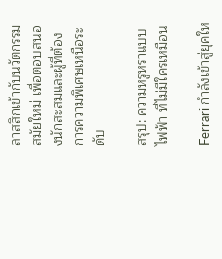ลาสสิกเข้ากับนวัตกรรมสมัยใหม่ เพื่อตอบสนองนักสะสมและผู้ที่ต้องการความพิเศษเหนือระดับ

สรุป: ความหรูหราแบบไฟฟ้า ที่ไม่มีใครเหมือน

Ferrari กำลังเข้าสู่ยุคให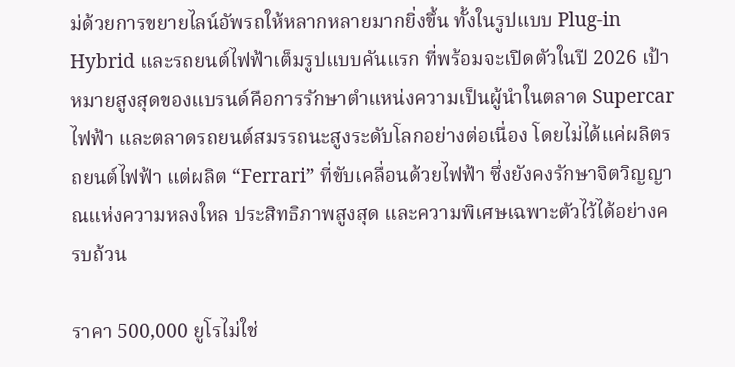ม่ด้วยการขยายไลน์อัพรถให้หลากหลายมากยิ่งขึ้น ทั้งในรูปแบบ Plug-in Hybrid และรถยนต์ไฟฟ้าเต็มรูปแบบคันแรก ที่พร้อมจะเปิดตัวในปี 2026 เป้าหมายสูงสุดของแบรนด์คือการรักษาตำแหน่งความเป็นผู้นำในตลาด Supercar ไฟฟ้า และตลาดรถยนต์สมรรถนะสูงระดับโลกอย่างต่อเนื่อง โดยไม่ได้แค่ผลิตรถยนต์ไฟฟ้า แต่ผลิต “Ferrari” ที่ขับเคลื่อนด้วยไฟฟ้า ซึ่งยังคงรักษาจิตวิญญาณแห่งความหลงใหล ประสิทธิภาพสูงสุด และความพิเศษเฉพาะตัวไว้ได้อย่างครบถ้วน

ราคา 500,000 ยูโรไม่ใช่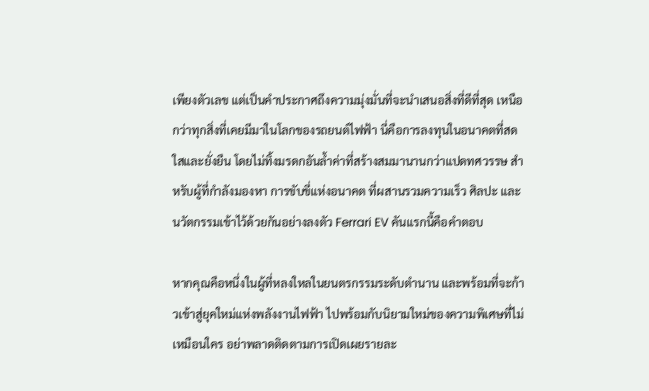เพียงตัวเลข แต่เป็นคำประกาศถึงความมุ่งมั่นที่จะนำเสนอสิ่งที่ดีที่สุด เหนือกว่าทุกสิ่งที่เคยมีมาในโลกของรถยนต์ไฟฟ้า นี่คือการลงทุนในอนาคตที่สดใสและยั่งยืน โดยไม่ทิ้งมรดกอันล้ำค่าที่สร้างสมมานานกว่าแปดทศวรรษ สำหรับผู้ที่กำลังมองหา การขับขี่แห่งอนาคต ที่ผสานรวมความเร็ว ศิลปะ และนวัตกรรมเข้าไว้ด้วยกันอย่างลงตัว Ferrari EV คันแรกนี้คือคำตอบ

หากคุณคือหนึ่งในผู้ที่หลงใหลในยนตรกรรมระดับตำนาน และพร้อมที่จะก้าวเข้าสู่ยุคใหม่แห่งพลังงานไฟฟ้า ไปพร้อมกับนิยามใหม่ของความพิเศษที่ไม่เหมือนใคร อย่าพลาดติดตามการเปิดเผยรายละ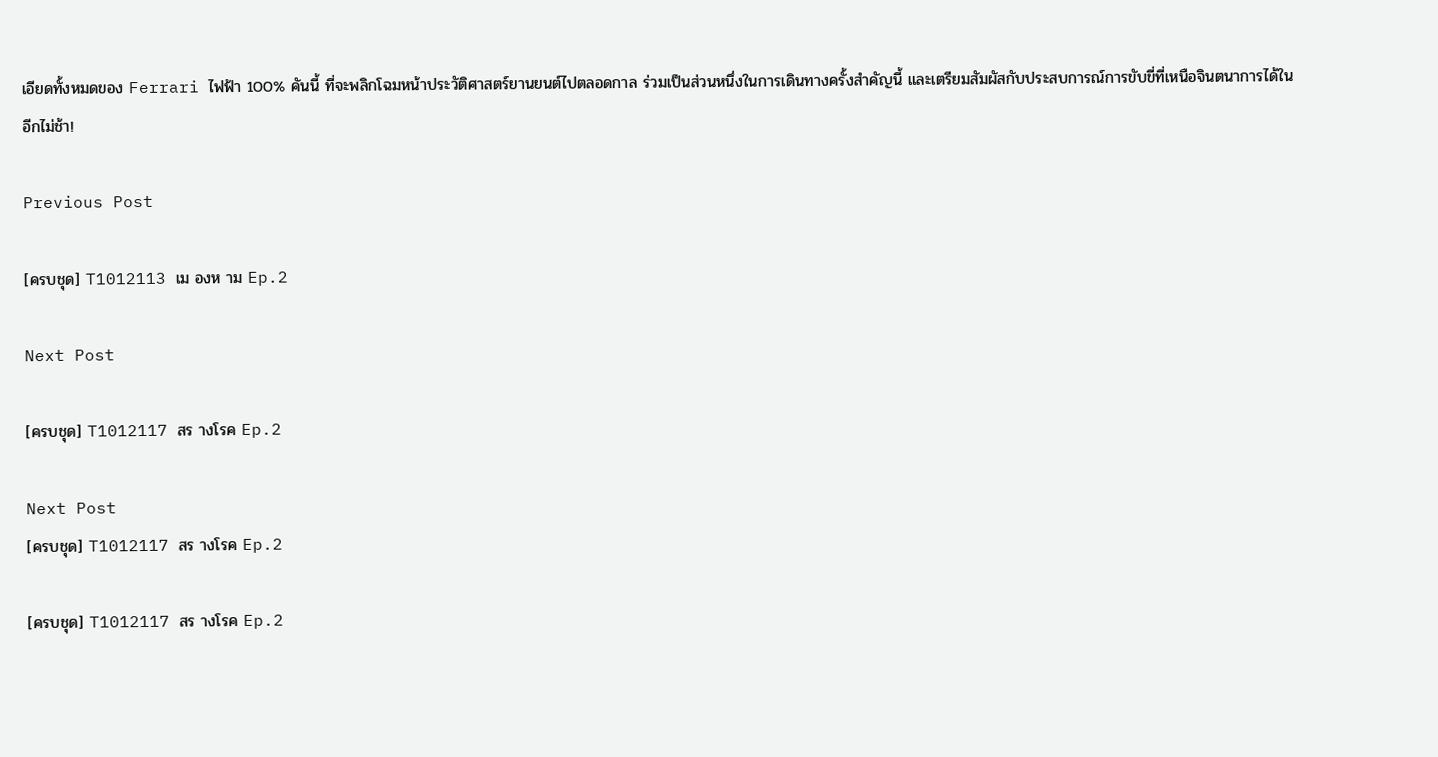เอียดทั้งหมดของ Ferrari ไฟฟ้า 100% คันนี้ ที่จะพลิกโฉมหน้าประวัติศาสตร์ยานยนต์ไปตลอดกาล ร่วมเป็นส่วนหนึ่งในการเดินทางครั้งสำคัญนี้ และเตรียมสัมผัสกับประสบการณ์การขับขี่ที่เหนือจินตนาการได้ในอีกไม่ช้า!

Previous Post

[ครบชุด] T1012113 เม องห าม Ep.2

Next Post

[ครบชุด] T1012117 สร างโรค Ep.2

Next Post
[ครบชุด] T1012117 สร างโรค Ep.2

[ครบชุด] T1012117 สร างโรค Ep.2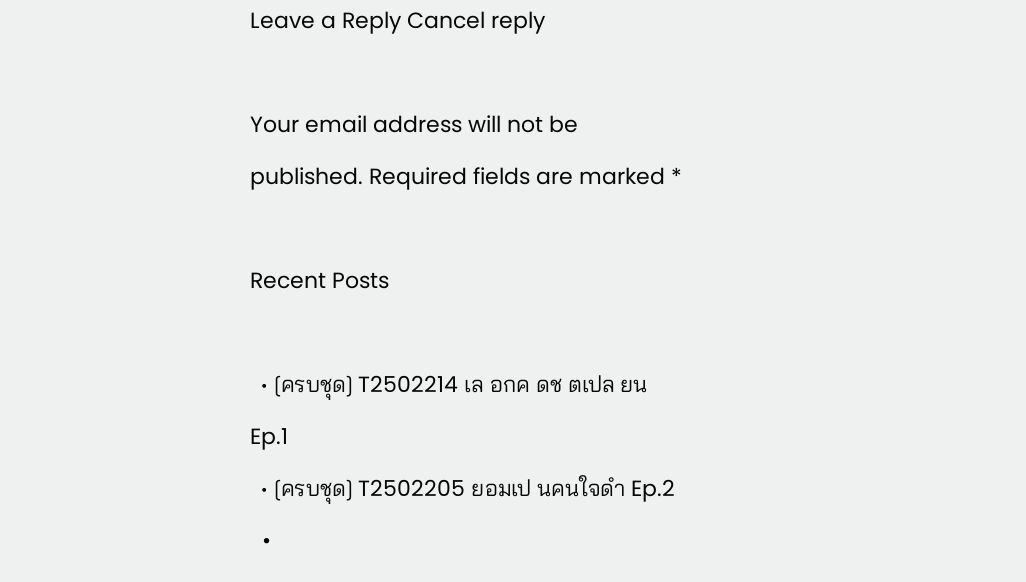Leave a Reply Cancel reply

Your email address will not be published. Required fields are marked *

Recent Posts

  • [ครบชุด] T2502214 เล อกค ดช ตเปล ยน Ep.1
  • [ครบชุด] T2502205 ยอมเป นคนใจดำ Ep.2
  •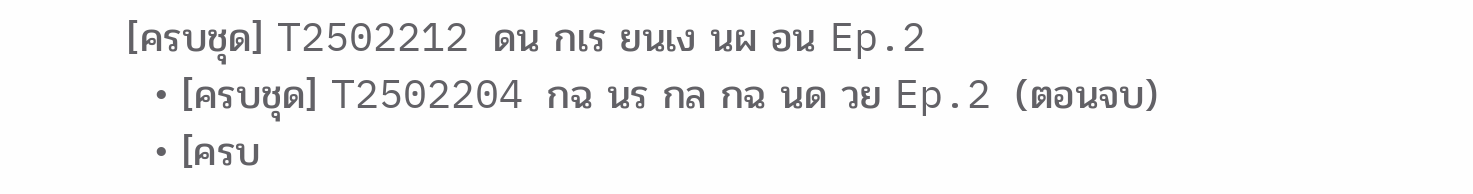[ครบชุด] T2502212 ดน กเร ยนเง นผ อน Ep.2
  • [ครบชุด] T2502204 กฉ นร กล กฉ นด วย Ep.2 (ตอนจบ)
  • [ครบ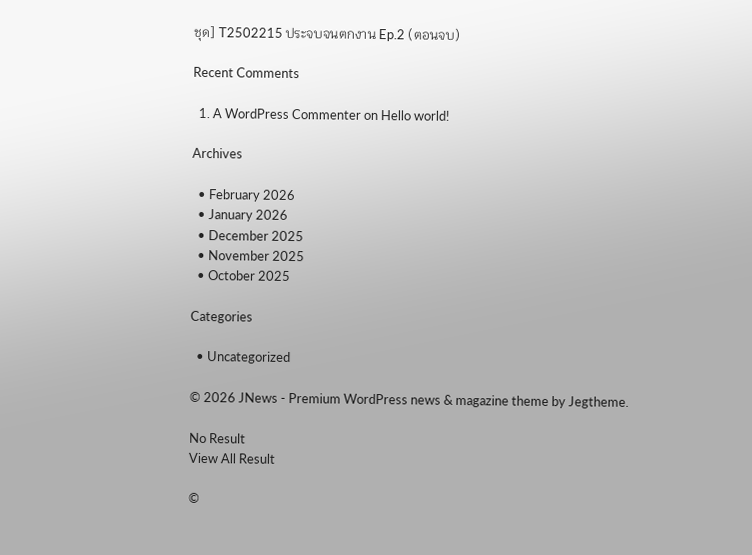ชุด] T2502215 ประจบจนตกงาน Ep.2 (ตอนจบ)

Recent Comments

  1. A WordPress Commenter on Hello world!

Archives

  • February 2026
  • January 2026
  • December 2025
  • November 2025
  • October 2025

Categories

  • Uncategorized

© 2026 JNews - Premium WordPress news & magazine theme by Jegtheme.

No Result
View All Result

©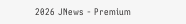2026 JNews - Premium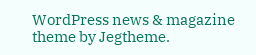WordPress news & magazine theme by Jegtheme.